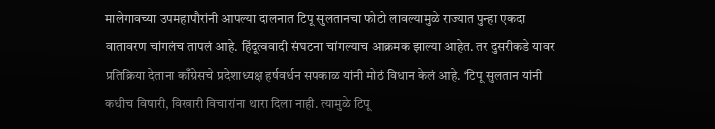मालेगावच्या उपमहापौरांनी आपल्या दालनात टिपू सुलतानचा फोटो लावल्यामुळे राज्यात पुन्हा एकदा वातावरण चांगलंच तापलं आहे. हिंदूत्ववादी संघटना चांगल्याच आक्रमक झाल्या आहेत. तर दुसरीकडे यावर प्रतिक्रिया देताना काँग्रेसचे प्रदेशाध्यक्ष हर्षवर्धन सपकाळ यांनी मोठं विधान केलं आहे. ‘टिपू सुलतान यांनी कधीच विषारी, विखारी विचारांना थारा दिला नाही. त्यामुळे टिपू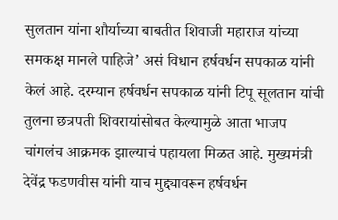सुलतान यांना शौर्याच्या बाबतीत शिवाजी महाराज यांच्या समकक्ष मानले पाहिजे’ असं विधान हर्षवर्धन सपकाळ यांनी केलं आहे. दरम्यान हर्षवर्धन सपकाळ यांनी टिपू सूलतान यांची तुलना छत्रपती शिवरायांसोबत केल्यामुळे आता भाजप चांगलंच आक्रमक झाल्याचं पहायला मिळत आहे. मुख्यमंत्री देवेंद्र फडणवीस यांनी याच मुद्द्यावरून हर्षवर्धन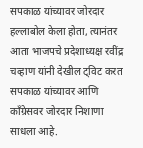सपकाळ यांच्यावर जोरदार हल्लाबोल केला होता, त्यानंतर आता भाजपचे प्रदेशाध्यक्ष रवींद्र चव्हाण यांनी देखील ट्विट करत सपकाळ यांच्यावर आणि काँग्रेसवर जोरदार निशाणा साधला आहे.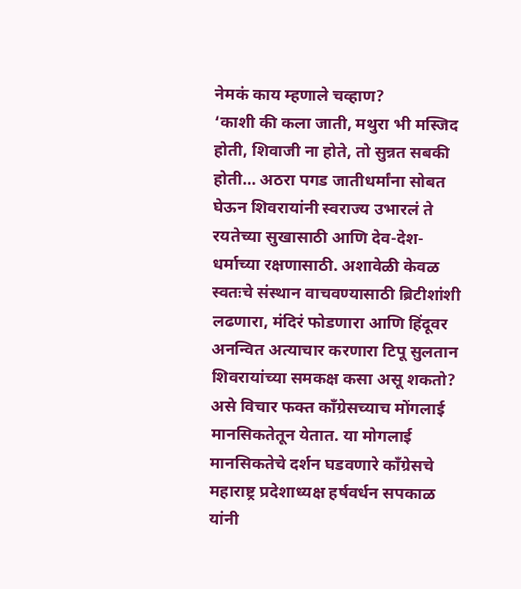नेमकं काय म्हणाले चव्हाण?
‘काशी की कला जाती, मथुरा भी मस्जिद होती, शिवाजी ना होते, तो सुन्नत सबकी होती… अठरा पगड जातीधर्मांना सोबत घेऊन शिवरायांनी स्वराज्य उभारलं ते रयतेच्या सुखासाठी आणि देव-देश-धर्माच्या रक्षणासाठी. अशावेळी केवळ स्वतःचे संस्थान वाचवण्यासाठी ब्रिटीशांशी लढणारा, मंदिरं फोडणारा आणि हिंदूवर अनन्वित अत्याचार करणारा टिपू सुलतान शिवरायांच्या समकक्ष कसा असू शकतो? असे विचार फक्त काँग्रेसच्याच मोंगलाई मानसिकतेतून येतात. या मोगलाई मानसिकतेचे दर्शन घडवणारे काँग्रेसचे महाराष्ट्र प्रदेशाध्यक्ष हर्षवर्धन सपकाळ यांनी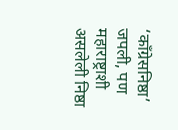‘काँग्रेसनिष्ठा’ जपली, पण महाराष्ट्राशी असलेली निष्ठा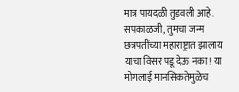मात्र पायदळी तुडवली आहे. सपकाळजी, तुमचा जन्म छत्रपतींच्या महाराष्ट्रात झालाय याचा विसर पडू देऊ नका! या मोगलाई मानसिकतेमुळेच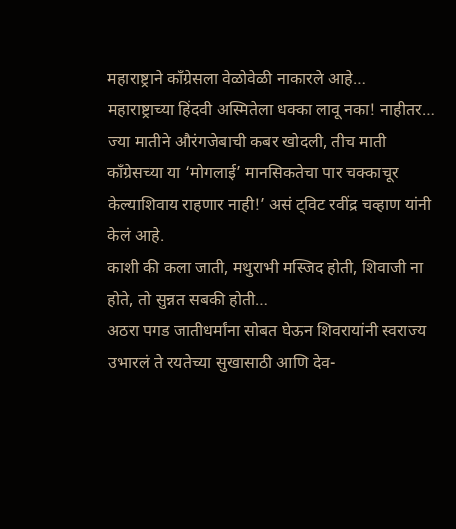महाराष्ट्राने काँग्रेसला वेळोवेळी नाकारले आहे… महाराष्ट्राच्या हिंदवी अस्मितेला धक्का लावू नका! नाहीतर… ज्या मातीने औरंगजेबाची कबर खोदली, तीच माती काँग्रेसच्या या ‘मोगलाई’ मानसिकतेचा पार चक्काचूर केल्याशिवाय राहणार नाही!’ असं ट्विट रवींद्र चव्हाण यांनी केलं आहे.
काशी की कला जाती, मथुराभी मस्जिद होती, शिवाजी ना होते, तो सुन्नत सबकी होती…
अठरा पगड जातीधर्मांना सोबत घेऊन शिवरायांनी स्वराज्य उभारलं ते रयतेच्या सुखासाठी आणि देव-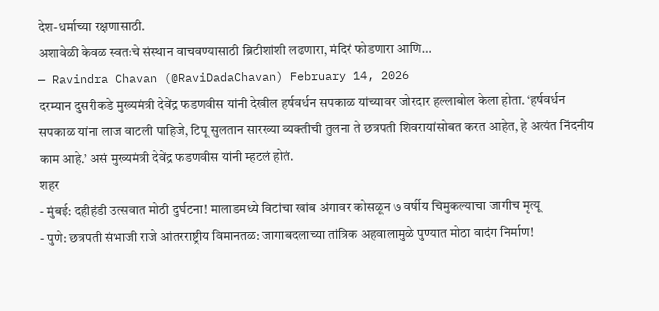देश-धर्माच्या रक्षणासाठी.
अशावेळी केवळ स्वतःचे संस्थान वाचवण्यासाठी ब्रिटीशांशी लढणारा, मंदिरं फोडणारा आणि…
— Ravindra Chavan (@RaviDadaChavan) February 14, 2026
दरम्यान दुसरीकडे मुख्यमंत्री देवेंद्र फडणवीस यांनी देखील हर्षवर्धन सपकाळ यांच्यावर जोरदार हल्लाबोल केला होता. ‘हर्षवर्धन सपकाळ यांना लाज वाटली पाहिजे, टिपू सुलतान सारख्या व्यक्तीची तुलना ते छत्रपती शिवरायांसोबत करत आहेत, हे अत्यंत निंदनीय काम आहे.’ असं मुख्यमंत्री देवेंद्र फडणवीस यांनी म्हटलं होतं.
शहर
- मुंबई: दहीहंडी उत्सवात मोठी दुर्घटना! मालाडमध्ये विटांचा खांब अंगावर कोसळून ७ वर्षीय चिमुकल्याचा जागीच मृत्यू
- पुणे: छत्रपती संभाजी राजे आंतरराष्ट्रीय विमानतळ: जागाबदलाच्या तांत्रिक अहवालामुळे पुण्यात मोठा वादंग निर्माण!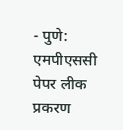- पुणे: एमपीएससी पेपर लीक प्रकरण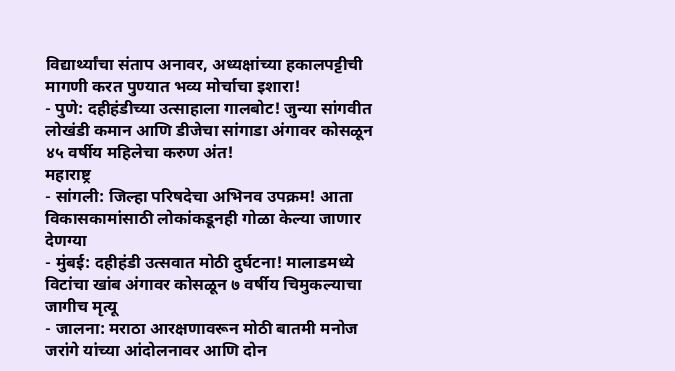विद्यार्थ्यांचा संताप अनावर, अध्यक्षांच्या हकालपट्टीची मागणी करत पुण्यात भव्य मोर्चाचा इशारा!
- पुणे: दहीहंडीच्या उत्साहाला गालबोट! जुन्या सांगवीत लोखंडी कमान आणि डीजेचा सांगाडा अंगावर कोसळून ४५ वर्षीय महिलेचा करुण अंत!
महाराष्ट्र
- सांगली: जिल्हा परिषदेचा अभिनव उपक्रम! आता विकासकामांसाठी लोकांकडूनही गोळा केल्या जाणार देणग्या
- मुंबई: दहीहंडी उत्सवात मोठी दुर्घटना! मालाडमध्ये विटांचा खांब अंगावर कोसळून ७ वर्षीय चिमुकल्याचा जागीच मृत्यू
- जालना: मराठा आरक्षणावरून मोठी बातमी मनोज जरांगे यांच्या आंदोलनावर आणि दोन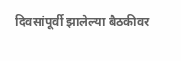दिवसांपूर्वी झालेल्या बैठकीवर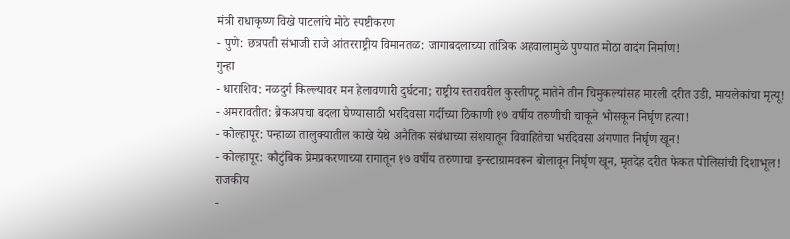मंत्री राधाकृष्ण विखे पाटलांचे मोठे स्पष्टीकरण
- पुणे: छत्रपती संभाजी राजे आंतरराष्ट्रीय विमानतळ: जागाबदलाच्या तांत्रिक अहवालामुळे पुण्यात मोठा वादंग निर्माण!
गुन्हा
- धाराशिव: नळदुर्ग किल्ल्यावर मन हेलावणारी दुर्घटना; राष्ट्रीय स्तरावरील कुस्तीपटू मातेने तीन चिमुकल्यांसह मारली दरीत उडी, मायलेकांचा मृत्यू!
- अमरावतीत: ब्रेकअपचा बदला घेण्यासाठी भरदिवसा गर्दीच्या ठिकाणी १७ वर्षीय तरुणीची चाकूने भोसकून निर्घृण हत्या!
- कोल्हापूर: पन्हाळा तालुक्यातील काखे येथे अनैतिक संबंधाच्या संशयातून विवाहितेचा भरदिवसा अंगणात निर्घृण खून!
- कोल्हापूर: कौटुंबिक प्रेमप्रकरणाच्या रागातून १७ वर्षीय तरुणाचा इन्स्टाग्रामवरून बोलावून निर्घृण खून, मृतदेह दरीत फेकत पोलिसांची दिशाभूल!
राजकीय
-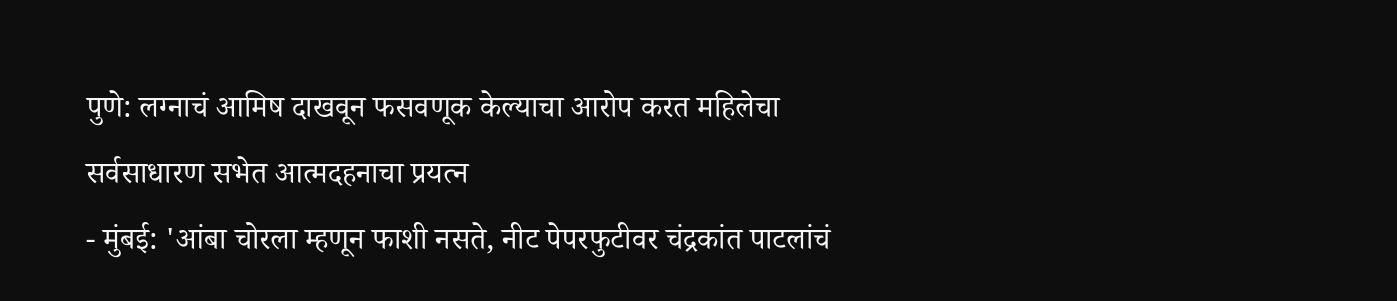पुणे: लग्नाचं आमिष दाखवून फसवणूक केल्याचा आरोप करत महिलेचा सर्वसाधारण सभेत आत्मदहनाचा प्रयत्न
- मुंबई: 'आंबा चोरला म्हणून फाशी नसते, नीट पेपरफुटीवर चंद्रकांत पाटलांचं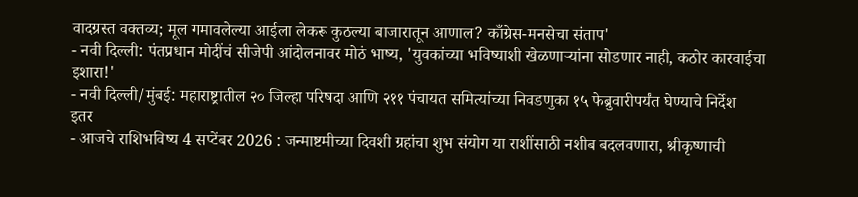वादग्रस्त वक्तव्य; मूल गमावलेल्या आईला लेकरू कुठल्या बाजारातून आणाल? काँग्रेस-मनसेचा संताप'
- नवी दिल्ली: पंतप्रधान मोदींचं सीजेपी आंदोलनावर मोठं भाष्य, 'युवकांच्या भविष्याशी खेळणाऱ्यांना सोडणार नाही, कठोर कारवाईचा इशारा!'
- नवी दिल्ली/मुंबई: महाराष्ट्रातील २० जिल्हा परिषदा आणि २११ पंचायत समित्यांच्या निवडणुका १५ फेब्रुवारीपर्यंत घेण्याचे निर्देश
इतर
- आजचे राशिभविष्य 4 सप्टेंबर 2026 : जन्माष्टमीच्या दिवशी ग्रहांचा शुभ संयोग या राशींसाठी नशीब बदलवणारा, श्रीकृष्णाची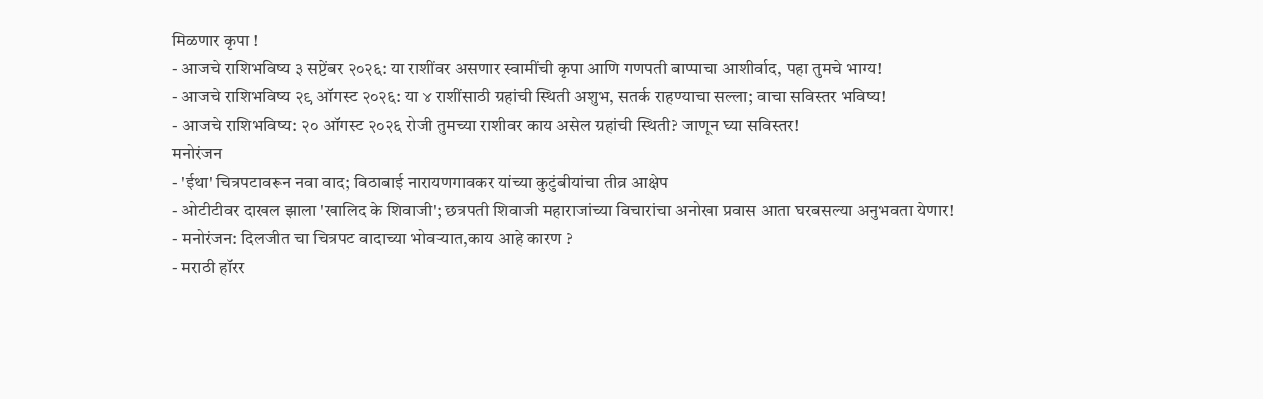मिळणार कृपा !
- आजचे राशिभविष्य ३ सप्टेंबर २०२६: या राशींवर असणार स्वामींची कृपा आणि गणपती बाप्पाचा आशीर्वाद, पहा तुमचे भाग्य!
- आजचे राशिभविष्य २९ ऑगस्ट २०२६: या ४ राशींसाठी ग्रहांची स्थिती अशुभ, सतर्क राहण्याचा सल्ला; वाचा सविस्तर भविष्य!
- आजचे राशिभविष्य: २० ऑगस्ट २०२६ रोजी तुमच्या राशीवर काय असेल ग्रहांची स्थिती? जाणून घ्या सविस्तर!
मनोरंजन
- 'ईथा' चित्रपटावरून नवा वाद; विठाबाई नारायणगावकर यांच्या कुटुंबीयांचा तीव्र आक्षेप
- ओटीटीवर दाखल झाला 'खालिद के शिवाजी'; छत्रपती शिवाजी महाराजांच्या विचारांचा अनोखा प्रवास आता घरबसल्या अनुभवता येणार!
- मनोरंजन: दिलजीत चा चित्रपट वादाच्या भोवऱ्यात,काय आहे कारण ?
- मराठी हॉरर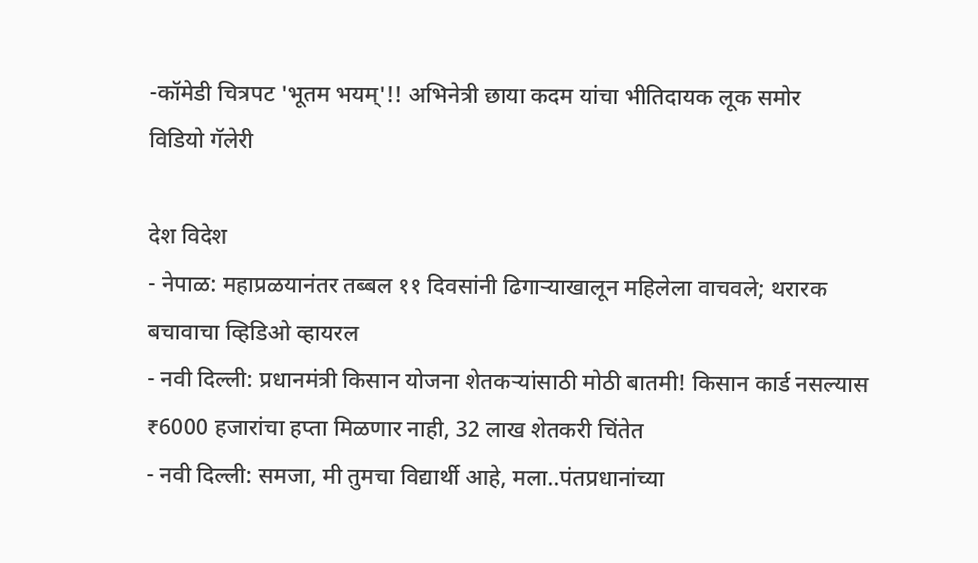-कॉमेडी चित्रपट 'भूतम भयम्'!! अभिनेत्री छाया कदम यांचा भीतिदायक लूक समोर
विडियो गॅलेरी

देश विदेश
- नेपाळ: महाप्रळयानंतर तब्बल ११ दिवसांनी ढिगाऱ्याखालून महिलेला वाचवले; थरारक बचावाचा व्हिडिओ व्हायरल
- नवी दिल्ली: प्रधानमंत्री किसान योजना शेतकऱ्यांसाठी मोठी बातमी! किसान कार्ड नसल्यास ₹6000 हजारांचा हप्ता मिळणार नाही, 32 लाख शेतकरी चिंतेत
- नवी दिल्ली: समजा, मी तुमचा विद्यार्थी आहे, मला..पंतप्रधानांच्या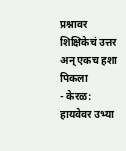प्रश्नावर शिक्षिकेचं उत्तर अन् एकच हशा पिकला
- केरळ: हायवेवर उभ्या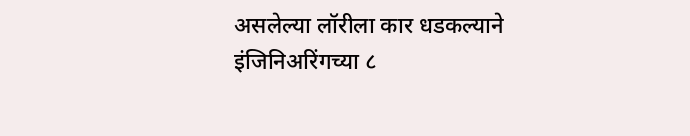असलेल्या लॉरीला कार धडकल्याने इंजिनिअरिंगच्या ८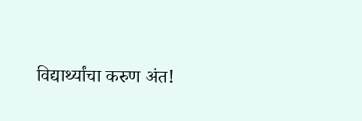विद्यार्थ्यांचा करुण अंत!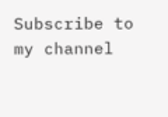Subscribe to my channel